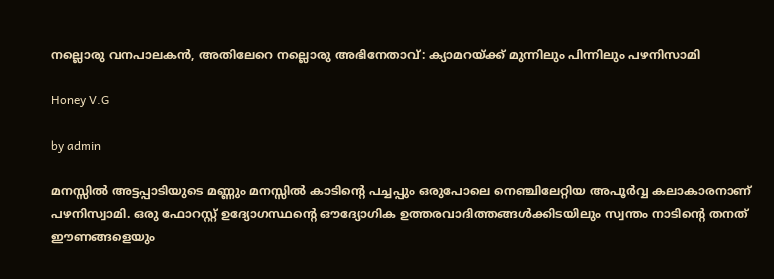നല്ലൊരു വനപാലകൻ, അതിലേറെ നല്ലൊരു അഭിനേതാവ്: ക്യാമറയ്ക്ക് മുന്നിലും പിന്നിലും പഴനിസാമി

Honey V.G

by admin

മനസ്സിൽ അട്ടപ്പാടിയുടെ മണ്ണും മനസ്സിൽ കാടിന്റെ പച്ചപ്പും ഒരുപോലെ നെഞ്ചിലേറ്റിയ അപൂർവ്വ കലാകാരനാണ് പഴനിസ്വാമി. ഒരു ഫോറസ്റ്റ് ഉദ്യോഗസ്ഥന്റെ ഔദ്യോഗിക ഉത്തരവാദിത്തങ്ങൾക്കിടയിലും സ്വന്തം നാടിന്റെ തനത് ഈണങ്ങളെയും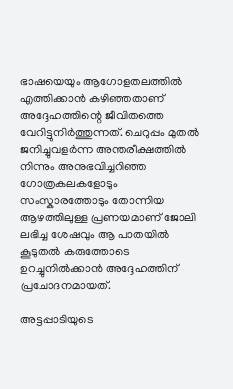ഭാഷയെയും ആഗോളതലത്തിൽ എത്തിക്കാൻ കഴിഞ്ഞതാണ് അദ്ദേഹത്തിന്റെ ജീവിതത്തെ വേറിട്ടുനിർത്തുന്നത്. ചെറുപ്പം മുതൽ ജനിച്ചുവളർന്ന അന്തരീക്ഷത്തിൽ നിന്നും അനുഭവിച്ചറിഞ്ഞ ഗോത്രകലകളോടും സംസ്കാരത്തോടും തോന്നിയ ആഴത്തിലുള്ള പ്രണയമാണ് ജോലി ലഭിച്ച ശേഷവും ആ പാതയിൽ കൂടുതൽ കരുത്തോടെ ഉറച്ചുനിൽക്കാൻ അദ്ദേഹത്തിന് പ്രചോദനമായത്.

അട്ടപ്പാടിയുടെ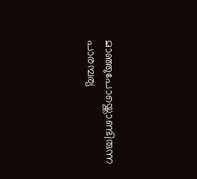മാഞ്ഞുപോയ്ക്കൊണ്ടിരുന്ന പാരമ്പര്യ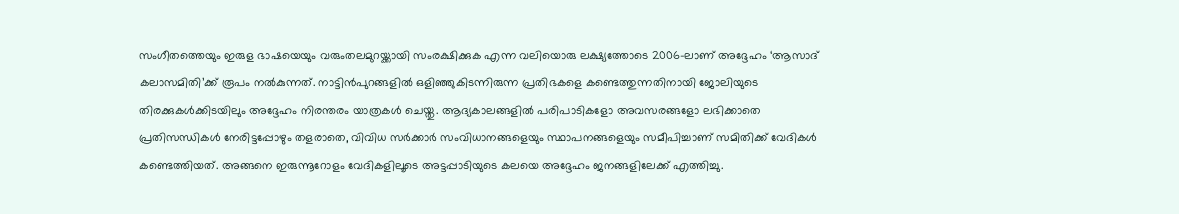സംഗീതത്തെയും ഇരുള ഭാഷയെയും വരുംതലമുറയ്ക്കായി സംരക്ഷിക്കുക എന്ന വലിയൊരു ലക്ഷ്യത്തോടെ 2006-ലാണ് അദ്ദേഹം ‘ആസാദ് കലാസമിതി’ക്ക് രൂപം നൽകുന്നത്. നാട്ടിൻപുറങ്ങളിൽ ഒളിഞ്ഞുകിടന്നിരുന്ന പ്രതിഭകളെ കണ്ടെത്തുന്നതിനായി ജോലിയുടെ തിരക്കുകൾക്കിടയിലും അദ്ദേഹം നിരന്തരം യാത്രകൾ ചെയ്തു. ആദ്യകാലങ്ങളിൽ പരിപാടികളോ അവസരങ്ങളോ ലഭിക്കാതെ പ്രതിസന്ധികൾ നേരിട്ടപ്പോഴും തളരാതെ, വിവിധ സർക്കാർ സംവിധാനങ്ങളെയും സ്ഥാപനങ്ങളെയും സമീപിച്ചാണ് സമിതിക്ക് വേദികൾ കണ്ടെത്തിയത്. അങ്ങനെ ഇരുന്നൂറോളം വേദികളിലൂടെ അട്ടപ്പാടിയുടെ കലയെ അദ്ദേഹം ജനങ്ങളിലേക്ക് എത്തിച്ചു.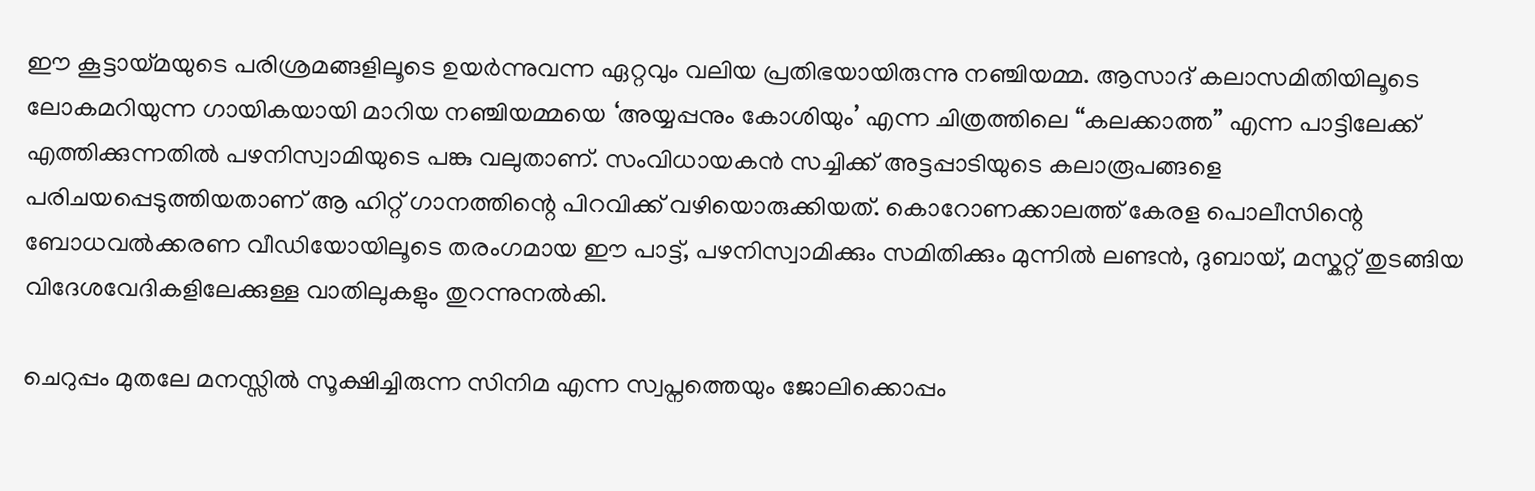ഈ കൂട്ടായ്മയുടെ പരിശ്രമങ്ങളിലൂടെ ഉയർന്നുവന്ന ഏറ്റവും വലിയ പ്രതിഭയായിരുന്നു നഞ്ചിയമ്മ. ആസാദ് കലാസമിതിയിലൂടെ ലോകമറിയുന്ന ഗായികയായി മാറിയ നഞ്ചിയമ്മയെ ‘അയ്യപ്പനും കോശിയും’ എന്ന ചിത്രത്തിലെ “കലക്കാത്ത” എന്ന പാട്ടിലേക്ക് എത്തിക്കുന്നതിൽ പഴനിസ്വാമിയുടെ പങ്കു വലുതാണ്. സംവിധായകൻ സച്ചിക്ക് അട്ടപ്പാടിയുടെ കലാരൂപങ്ങളെ പരിചയപ്പെടുത്തിയതാണ് ആ ഹിറ്റ് ഗാനത്തിന്റെ പിറവിക്ക് വഴിയൊരുക്കിയത്. കൊറോണക്കാലത്ത് കേരള പൊലീസിന്റെ ബോധവൽക്കരണ വീഡിയോയിലൂടെ തരംഗമായ ഈ പാട്ട്, പഴനിസ്വാമിക്കും സമിതിക്കും മുന്നിൽ ലണ്ടൻ, ദുബായ്, മസ്കറ്റ് തുടങ്ങിയ വിദേശവേദികളിലേക്കുള്ള വാതിലുകളും തുറന്നുനൽകി.

ചെറുപ്പം മുതലേ മനസ്സിൽ സൂക്ഷിച്ചിരുന്ന സിനിമ എന്ന സ്വപ്നത്തെയും ജോലിക്കൊപ്പം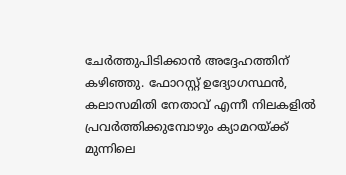ചേർത്തുപിടിക്കാൻ അദ്ദേഹത്തിന് കഴിഞ്ഞു. ഫോറസ്റ്റ് ഉദ്യോഗസ്ഥൻ, കലാസമിതി നേതാവ് എന്നീ നിലകളിൽ പ്രവർത്തിക്കുമ്പോഴും ക്യാമറയ്ക്ക് മുന്നിലെ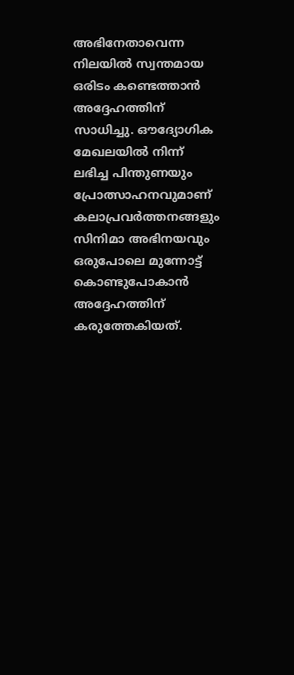അഭിനേതാവെന്ന നിലയിൽ സ്വന്തമായ ഒരിടം കണ്ടെത്താൻ അദ്ദേഹത്തിന് സാധിച്ചു. ഔദ്യോഗിക മേഖലയിൽ നിന്ന് ലഭിച്ച പിന്തുണയും പ്രോത്സാഹനവുമാണ് കലാപ്രവർത്തനങ്ങളും സിനിമാ അഭിനയവും ഒരുപോലെ മുന്നോട്ട് കൊണ്ടുപോകാൻ അദ്ദേഹത്തിന് കരുത്തേകിയത്.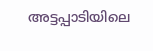അട്ടപ്പാടിയിലെ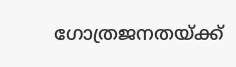ഗോത്രജനതയ്ക്ക്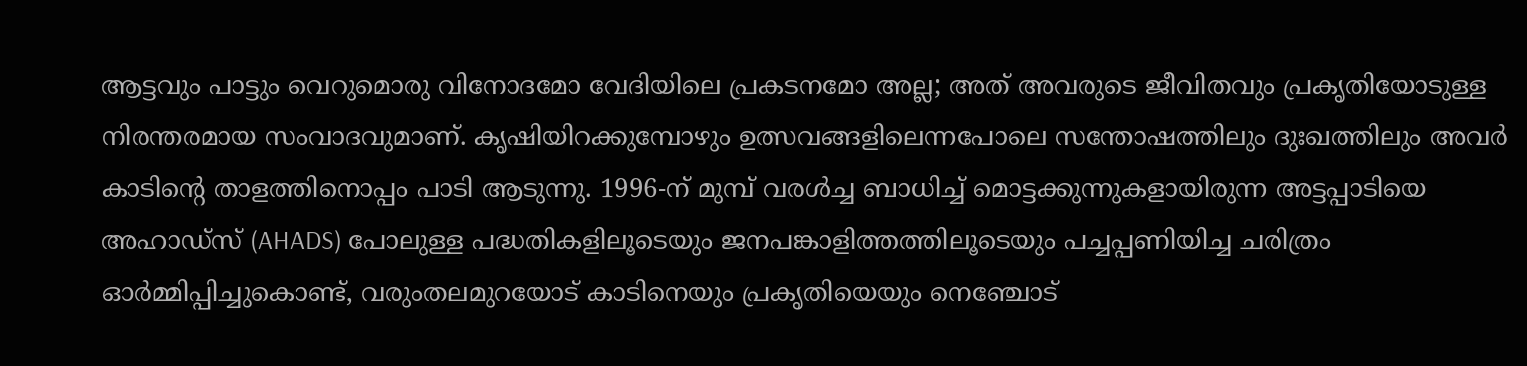ആട്ടവും പാട്ടും വെറുമൊരു വിനോദമോ വേദിയിലെ പ്രകടനമോ അല്ല; അത് അവരുടെ ജീവിതവും പ്രകൃതിയോടുള്ള നിരന്തരമായ സംവാദവുമാണ്. കൃഷിയിറക്കുമ്പോഴും ഉത്സവങ്ങളിലെന്നപോലെ സന്തോഷത്തിലും ദുഃഖത്തിലും അവർ കാടിന്റെ താളത്തിനൊപ്പം പാടി ആടുന്നു. 1996-ന് മുമ്പ് വരൾച്ച ബാധിച്ച് മൊട്ടക്കുന്നുകളായിരുന്ന അട്ടപ്പാടിയെ അഹാഡ്സ് (AHADS) പോലുള്ള പദ്ധതികളിലൂടെയും ജനപങ്കാളിത്തത്തിലൂടെയും പച്ചപ്പണിയിച്ച ചരിത്രം ഓർമ്മിപ്പിച്ചുകൊണ്ട്, വരുംതലമുറയോട് കാടിനെയും പ്രകൃതിയെയും നെഞ്ചോട്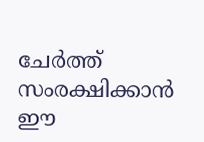ചേർത്ത് സംരക്ഷിക്കാൻ ഈ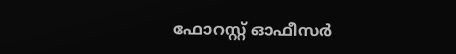ഫോറസ്റ്റ് ഓഫീസർ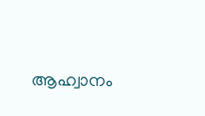ആഹ്വാനം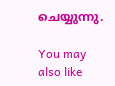ചെയ്യുന്നു.

You may also like